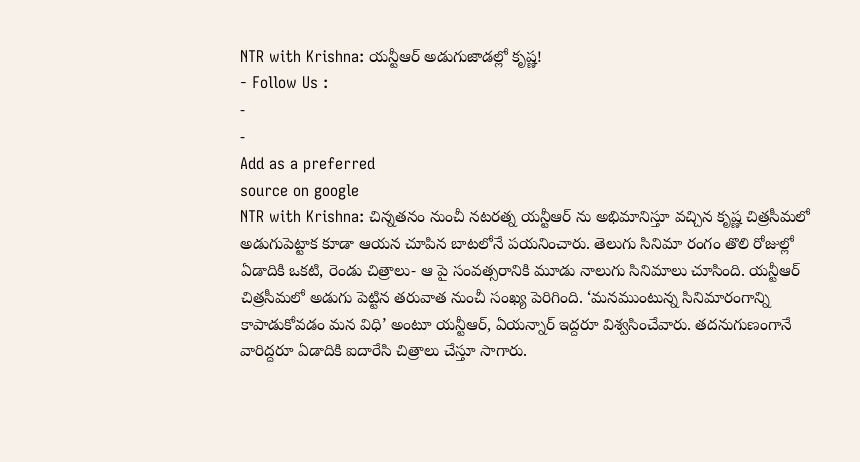NTR with Krishna: యన్టీఆర్ అడుగుజాడల్లో కృష్ణ!
- Follow Us :
-
-
Add as a preferred
source on google
NTR with Krishna: చిన్నతనం నుంచీ నటరత్న యన్టీఆర్ ను అభిమానిస్తూ వచ్చిన కృష్ణ చిత్రసీమలో అడుగుపెట్టాక కూడా ఆయన చూపిన బాటలోనే పయనించారు. తెలుగు సినిమా రంగం తొలి రోజుల్లో ఏడాదికి ఒకటి, రెండు చిత్రాలు- ఆ పై సంవత్సరానికి మూడు నాలుగు సినిమాలు చూసింది. యన్టీఆర్ చిత్రసీమలో అడుగు పెట్టిన తరువాత నుంచీ సంఖ్య పెరిగింది. ‘మనముంటున్న సినిమారంగాన్ని కాపాడుకోవడం మన విధి’ అంటూ యన్టీఆర్, ఏయన్నార్ ఇద్దరూ విశ్వసించేవారు. తదనుగుణంగానే వారిద్దరూ ఏడాదికి ఐదారేసి చిత్రాలు చేస్తూ సాగారు.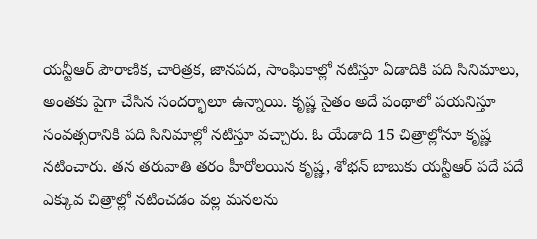యన్టీఆర్ పౌరాణిక, చారిత్రక, జానపద, సాంఘికాల్లో నటిస్తూ ఏడాదికి పది సినిమాలు, అంతకు పైగా చేసిన సందర్భాలూ ఉన్నాయి. కృష్ణ సైతం అదే పంథాలో పయనిస్తూ సంవత్సరానికి పది సినిమాల్లో నటిస్తూ వచ్చారు. ఓ యేడాది 15 చిత్రాల్లోనూ కృష్ణ నటించారు. తన తరువాతి తరం హీరోలయిన కృష్ణ, శోభన్ బాబుకు యన్టీఆర్ పదే పదే ఎక్కువ చిత్రాల్లో నటించడం వల్ల మనలను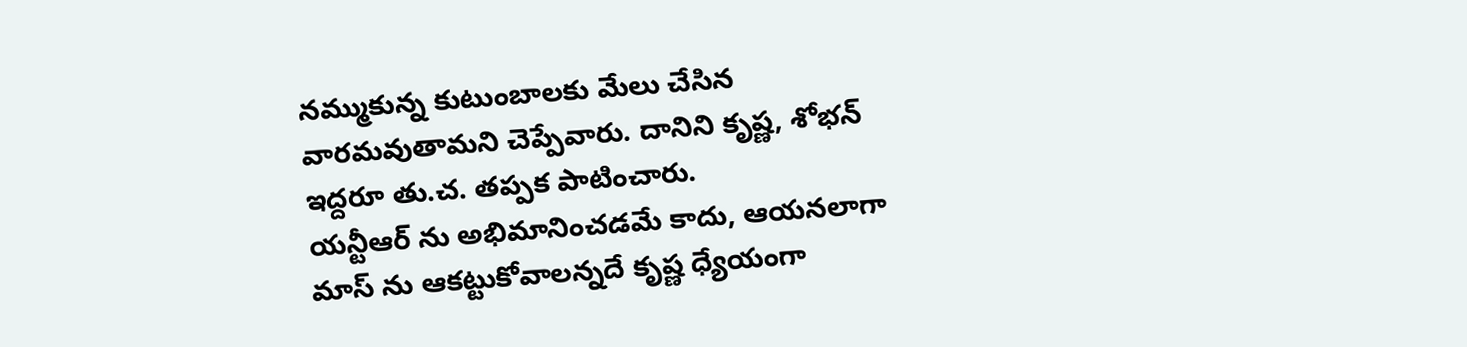నమ్ముకున్న కుటుంబాలకు మేలు చేసిన వారమవుతామని చెప్పేవారు. దానిని కృష్ణ, శోభన్ ఇద్దరూ తు.చ. తప్పక పాటించారు.
యన్టీఆర్ ను అభిమానించడమే కాదు, ఆయనలాగా మాస్ ను ఆకట్టుకోవాలన్నదే కృష్ణ ధ్యేయంగా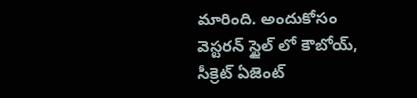మారింది. అందుకోసం వెస్టరన్ స్టైల్ లో కౌబోయ్, సీక్రెట్ ఏజెంట్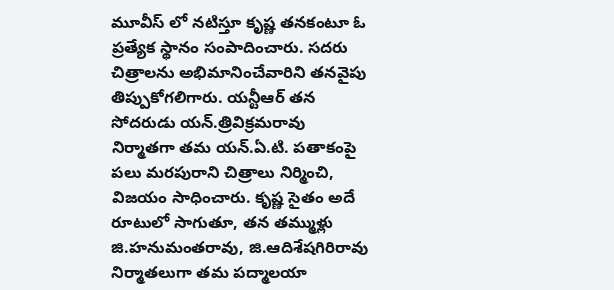మూవీస్ లో నటిస్తూ కృష్ణ తనకంటూ ఓ ప్రత్యేక స్థానం సంపాదించారు. సదరు చిత్రాలను అభిమానించేవారిని తనవైపు తిప్పుకోగలిగారు. యన్టీఆర్ తన సోదరుడు యన్.త్రివిక్రమరావు నిర్మాతగా తమ యన్.ఏ.టి. పతాకంపై పలు మరపురాని చిత్రాలు నిర్మించి, విజయం సాధించారు. కృష్ణ సైతం అదే రూటులో సాగుతూ, తన తమ్ముళ్లు జి.హనుమంతరావు, జి.ఆదిశేషగిరిరావు నిర్మాతలుగా తమ పద్మాలయా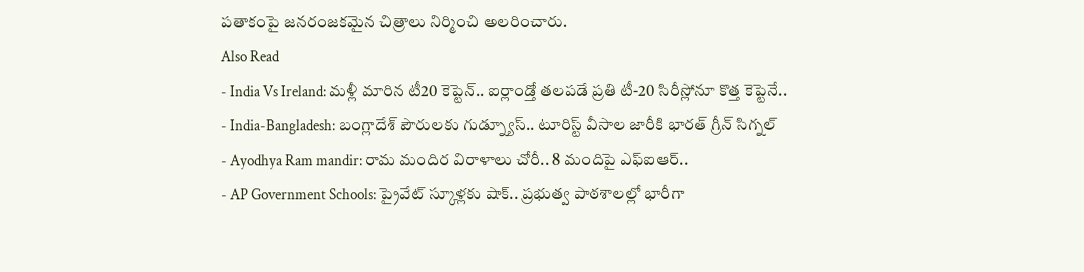పతాకంపై జనరంజకమైన చిత్రాలు నిర్మించి అలరించారు.
Also Read
- India Vs Ireland: మళ్లీ మారిన టీ20 కెప్టెన్.. ఐర్లాండ్తో తలపడే ప్రతి టీ-20 సిరీస్లోనూ కొత్త కెప్టెనే..
- India-Bangladesh: బంగ్లాదేశ్ పౌరులకు గుడ్న్యూస్.. టూరిస్ట్ వీసాల జారీకి భారత్ గ్రీన్ సిగ్నల్
- Ayodhya Ram mandir: రామ మందిర విరాళాలు చోరీ.. 8 మందిపై ఎఫ్ఐఆర్..
- AP Government Schools: ప్రైవేట్ స్కూళ్లకు షాక్.. ప్రభుత్వ పాఠశాలల్లో భారీగా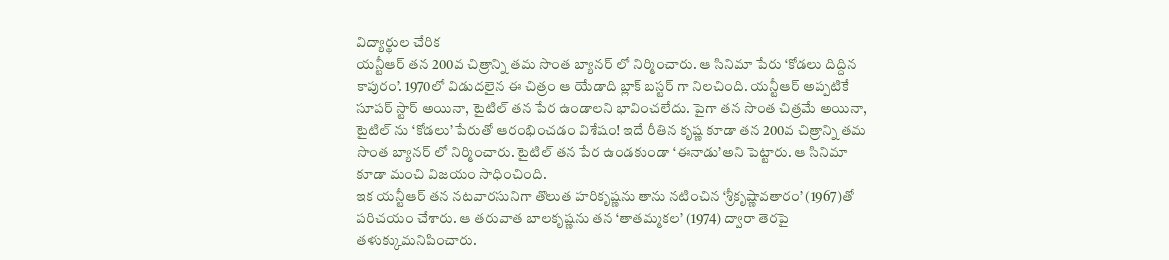విద్యార్థుల చేరిక
యన్టీఆర్ తన 200వ చిత్రాన్ని తమ సొంత బ్యానర్ లో నిర్మించారు. ఆ సినిమా పేరు ‘కోడలు దిద్దిన కాపురం’. 1970లో విడుదలైన ఈ చిత్రం ఆ యేడాది బ్లాక్ బస్టర్ గా నిలచింది. యన్టీఆర్ అప్పటికే సూపర్ స్టార్ అయినా, టైటిల్ తన పేర ఉండాలని భావించలేదు. పైగా తన సొంత చిత్రమే అయినా, టైటిల్ ను ‘కోడలు’ పేరుతో ఆరంభించడం విశేషం! ఇదే రీతిన కృష్ణ కూడా తన 200వ చిత్రాన్ని తమ సొంత బ్యానర్ లో నిర్మించారు. టైటిల్ తన పేర ఉండకుండా ‘ఈనాడు’అని పెట్టారు. ఆ సినిమా కూడా మంచి విజయం సాధించింది.
ఇక యన్టీఆర్ తన నటవారసునిగా తొలుత హరికృష్ణను తాను నటించిన ‘శ్రీకృష్ణావతారం’ (1967)తో పరిచయం చేశారు. ఆ తరువాత బాలకృష్ణను తన ‘తాతమ్మకల’ (1974) ద్వారా తెరపై తళుక్కుమనిపించారు.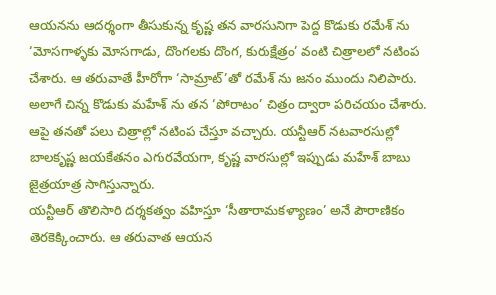ఆయనను ఆదర్శంగా తీసుకున్న కృష్ణ తన వారసునిగా పెద్ద కొడుకు రమేశ్ ను ‘మోసగాళ్ళకు మోసగాడు, దొంగలకు దొంగ, కురుక్షేత్రం’ వంటి చిత్రాలలో నటింప చేశారు. ఆ తరువాతే హీరోగా ‘సామ్రాట్’తో రమేశ్ ను జనం ముందు నిలిపారు. అలాగే చిన్న కొడుకు మహేశ్ ను తన ‘పోరాటం’ చిత్రం ద్వారా పరిచయం చేశారు. ఆపై తనతో పలు చిత్రాల్లో నటింప చేస్తూ వచ్చారు. యన్టీఆర్ నటవారసుల్లో బాలకృష్ణ జయకేతనం ఎగురవేయగా, కృష్ణ వారసుల్లో ఇప్పుడు మహేశ్ బాబు జైత్రయాత్ర సాగిస్తున్నారు.
యన్టీఆర్ తొలిసారి దర్శకత్వం వహిస్తూ ‘సీతారామకళ్యాణం’ అనే పౌరాణికం తెరకెక్కించారు. ఆ తరువాత ఆయన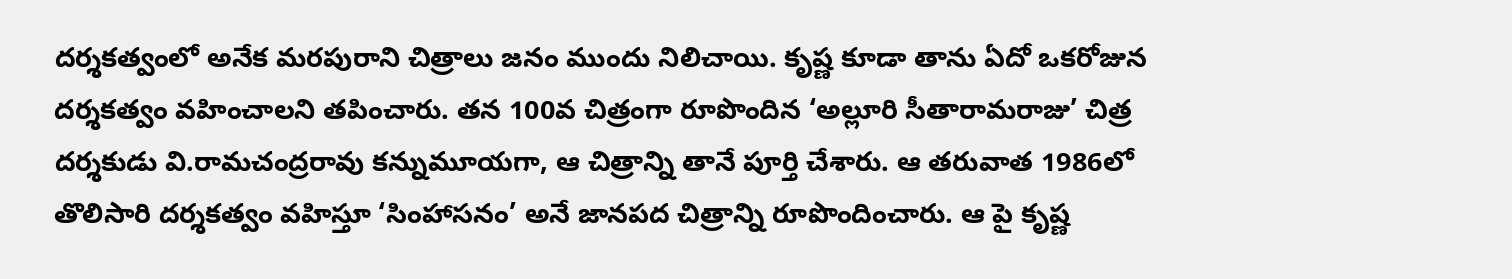దర్శకత్వంలో అనేక మరపురాని చిత్రాలు జనం ముందు నిలిచాయి. కృష్ణ కూడా తాను ఏదో ఒకరోజున దర్శకత్వం వహించాలని తపించారు. తన 100వ చిత్రంగా రూపొందిన ‘అల్లూరి సీతారామరాజు’ చిత్ర దర్శకుడు వి.రామచంద్రరావు కన్నుమూయగా, ఆ చిత్రాన్ని తానే పూర్తి చేశారు. ఆ తరువాత 1986లో తొలిసారి దర్శకత్వం వహిస్తూ ‘సింహాసనం’ అనే జానపద చిత్రాన్ని రూపొందించారు. ఆ పై కృష్ణ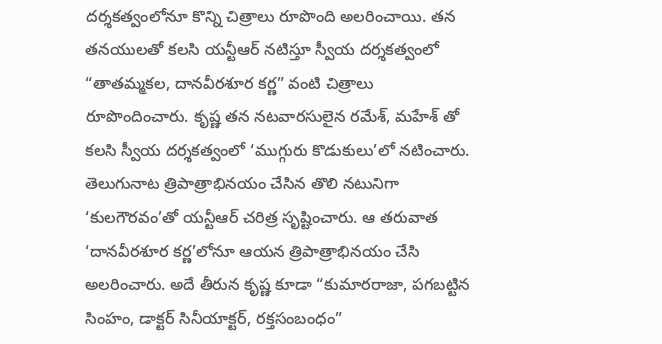దర్శకత్వంలోనూ కొన్ని చిత్రాలు రూపొంది అలరించాయి. తన తనయులతో కలసి యన్టీఆర్ నటిస్తూ స్వీయ దర్శకత్వంలో “తాతమ్మకల, దానవీరశూర కర్ణ” వంటి చిత్రాలు రూపొందించారు. కృష్ణ తన నటవారసులైన రమేశ్, మహేశ్ తో కలసి స్వీయ దర్శకత్వంలో ‘ముగ్గురు కొడుకులు’లో నటించారు.
తెలుగునాట త్రిపాత్రాభినయం చేసిన తొలి నటునిగా ‘కులగౌరవం’తో యన్టీఆర్ చరిత్ర సృష్టించారు. ఆ తరువాత ‘దానవీరశూర కర్ణ’లోనూ ఆయన త్రిపాత్రాభినయం చేసి అలరించారు. అదే తీరున కృష్ణ కూడా “కుమారరాజా, పగబట్టిన సింహం, డాక్టర్ సినీయాక్టర్, రక్తసంబంధం”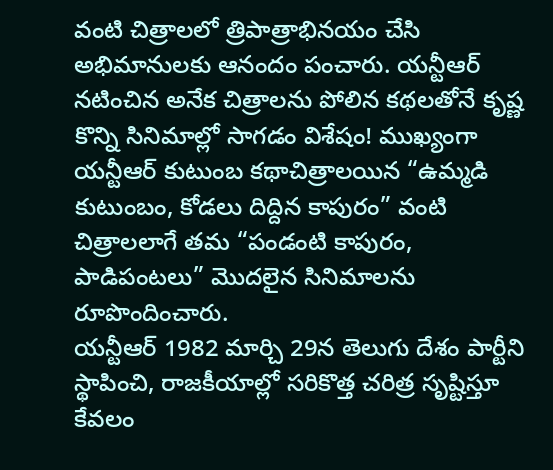వంటి చిత్రాలలో త్రిపాత్రాభినయం చేసి అభిమానులకు ఆనందం పంచారు. యన్టీఆర్ నటించిన అనేక చిత్రాలను పోలిన కథలతోనే కృష్ణ కొన్ని సినిమాల్లో సాగడం విశేషం! ముఖ్యంగా యన్టీఆర్ కుటుంబ కథాచిత్రాలయిన “ఉమ్మడి కుటుంబం, కోడలు దిద్దిన కాపురం” వంటి చిత్రాలలాగే తమ “పండంటి కాపురం, పాడిపంటలు” మొదలైన సినిమాలను రూపొందించారు.
యన్టీఆర్ 1982 మార్చి 29న తెలుగు దేశం పార్టీని స్థాపించి, రాజకీయాల్లో సరికొత్త చరిత్ర సృష్టిస్తూ కేవలం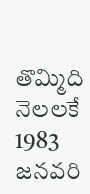తొమ్మిది నెలలకే 1983 జనవరి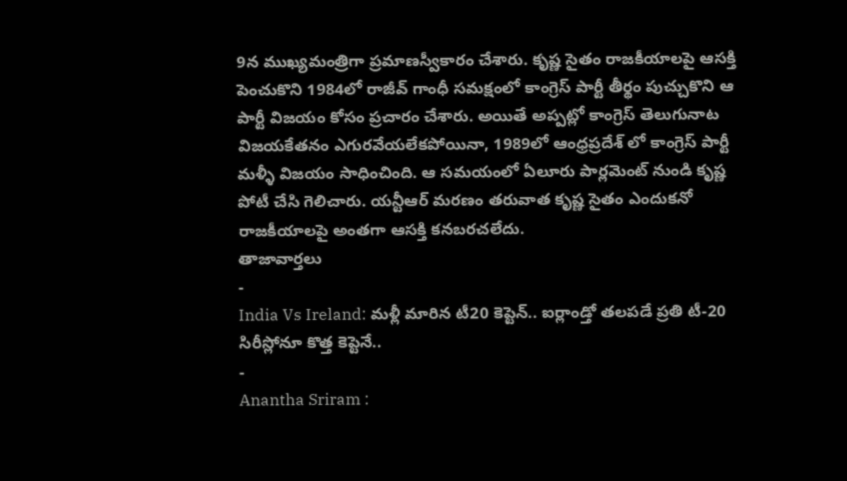9న ముఖ్యమంత్రిగా ప్రమాణస్వీకారం చేశారు. కృష్ణ సైతం రాజకీయాలపై ఆసక్తి పెంచుకొని 1984లో రాజీవ్ గాంధీ సమక్షంలో కాంగ్రెస్ పార్టీ తీర్థం పుచ్చుకొని ఆ పార్టీ విజయం కోసం ప్రచారం చేశారు. అయితే అప్పట్లో కాంగ్రెస్ తెలుగునాట విజయకేతనం ఎగురవేయలేకపోయినా, 1989లో ఆంధ్రప్రదేశ్ లో కాంగ్రెస్ పార్టీ మళ్ళీ విజయం సాధించింది. ఆ సమయంలో ఏలూరు పార్లమెంట్ నుండి కృష్ణ పోటీ చేసి గెలిచారు. యన్టీఆర్ మరణం తరువాత కృష్ణ సైతం ఎందుకనో రాజకీయాలపై అంతగా ఆసక్తి కనబరచలేదు.
తాజావార్తలు
-
India Vs Ireland: మళ్లీ మారిన టీ20 కెప్టెన్.. ఐర్లాండ్తో తలపడే ప్రతి టీ-20 సిరీస్లోనూ కొత్త కెప్టెనే..
-
Anantha Sriram :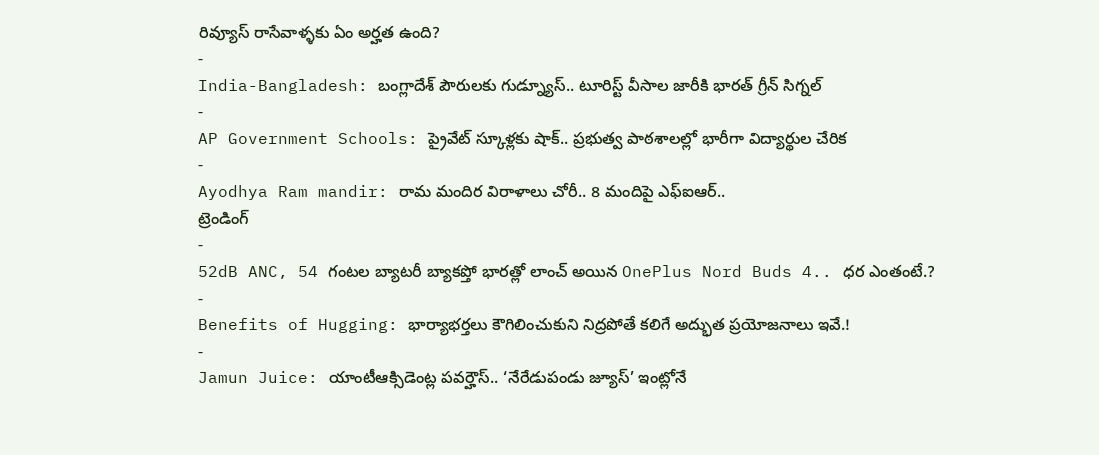రివ్యూస్ రాసేవాళ్ళకు ఏం అర్హత ఉంది?
-
India-Bangladesh: బంగ్లాదేశ్ పౌరులకు గుడ్న్యూస్.. టూరిస్ట్ వీసాల జారీకి భారత్ గ్రీన్ సిగ్నల్
-
AP Government Schools: ప్రైవేట్ స్కూళ్లకు షాక్.. ప్రభుత్వ పాఠశాలల్లో భారీగా విద్యార్థుల చేరిక
-
Ayodhya Ram mandir: రామ మందిర విరాళాలు చోరీ.. 8 మందిపై ఎఫ్ఐఆర్..
ట్రెండింగ్
-
52dB ANC, 54 గంటల బ్యాటరీ బ్యాకప్తో భారత్లో లాంచ్ అయిన OnePlus Nord Buds 4.. ధర ఎంతంటే.?
-
Benefits of Hugging: భార్యాభర్తలు కౌగిలించుకుని నిద్రపోతే కలిగే అద్భుత ప్రయోజనాలు ఇవే.!
-
Jamun Juice: యాంటీఆక్సిడెంట్ల పవర్హౌస్.. ‘నేరేడుపండు జ్యూస్’ ఇంట్లోనే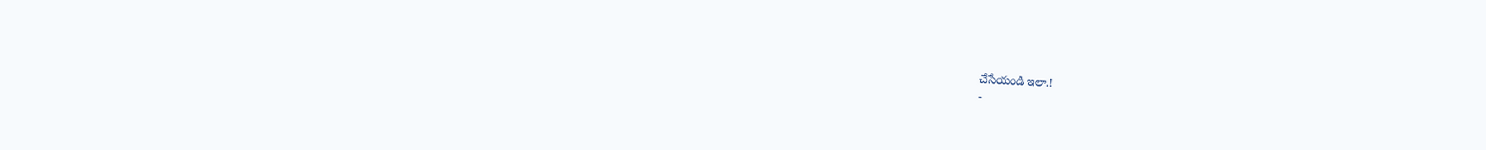చేసేయండి ఇలా.!
-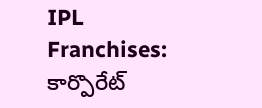IPL Franchises: కార్పొరేట్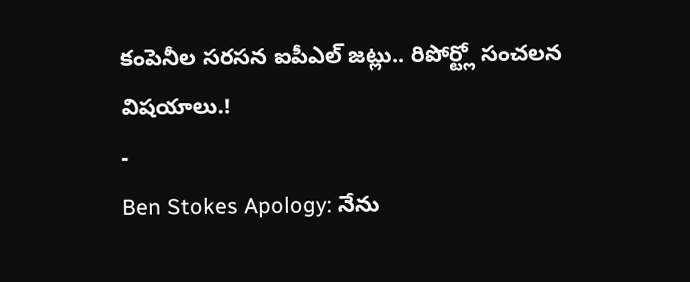కంపెనీల సరసన ఐపీఎల్ జట్లు.. రిపోర్ట్లో సంచలన విషయాలు.!
-
Ben Stokes Apology: నేను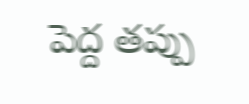పెద్ద తప్పు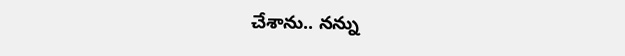చేశాను.. నన్ను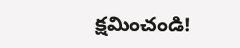క్షమించండి!